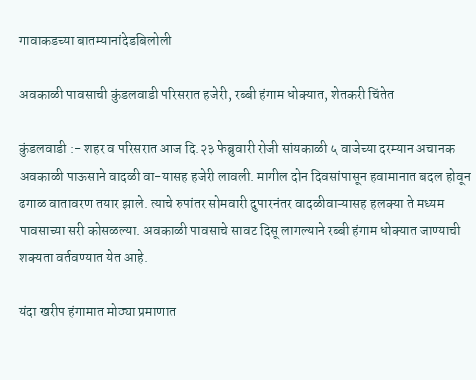गावाकडच्या बातम्यानांदेडबिलोली

अवकाळी पावसाची कुंडलवाडी परिसरात हजेरी, रब्बी हंगाम धोक्यात, शेतकरी चिंतेत

कुंडलवाडी :- शहर व परिसरात आज दि.२३ फेब्रुवारी रोजी सांयकाळी ५ वाजेच्या दरम्यान अचानक अवकाळी पाऊसाने वादळी वा-यासह हजेरी लावली. मागील दोन दिवसांपासून हवामानात बदल होवून ढगाळ वातावरण तयार झाले. त्याचे रुपांतर सोमवारी दुपारनंतर वादळीवाऱ्यासह हलक्या ते मध्यम पावसाच्या सरी कोसळल्या. अवकाळी पावसाचे सावट दिसू लागल्याने रब्बी हंगाम धोक्यात जाण्याची शक्यता वर्तवण्यात येत आहे.

यंदा खरीप हंगामात मोठ्या प्रमाणात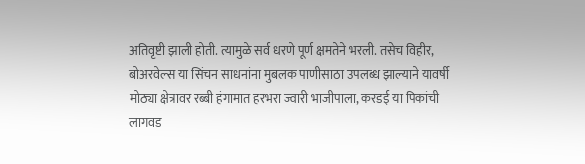अतिवृष्टी झाली होती. त्यामुळे सर्व धरणे पूर्ण क्षमतेने भरली. तसेच विहीर, बोअरवेल्स या सिंचन साधनांना मुबलक पाणीसाठा उपलब्ध झाल्याने यावर्षी मोठ्या क्षेत्रावर रब्बी हंगामात हरभरा ज्वारी भाजीपाला, करडई या पिकांची लागवड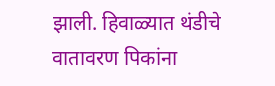झाली. हिवाळ्यात थंडीचे वातावरण पिकांना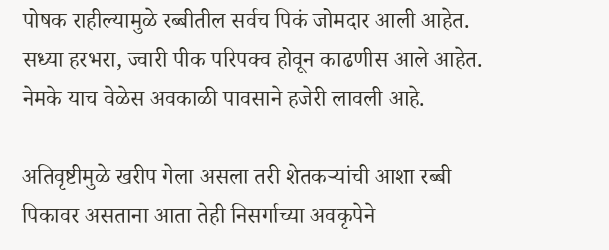पोषक राहील्यामुळे रब्बीतील सर्वच पिकं जोमदार आली आहेत. सध्या हरभरा, ज्वारी पीक परिपक्व होवून काढणीस आले आहेत. नेमके याच वेळेस अवकाळी पावसाने हजेरी लावली आहे.

अतिवृष्टीमुळे खरीप गेला असला तरी शेतकऱ्यांची आशा रब्बी पिकावर असताना आता तेही निसर्गाच्या अवकृपेने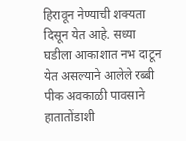हिरावून नेण्याची शक्यता दिसून येत आहे. सध्या घडीला आकाशात नभ दाटून येत असल्याने आलेले रब्बी पीक अवकाळी पावसाने हातातोंडाशी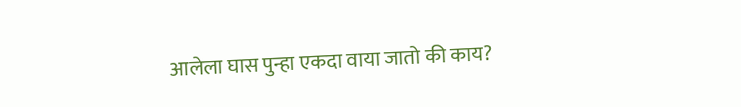आलेला घास पुन्हा एकदा वाया जातो की काय?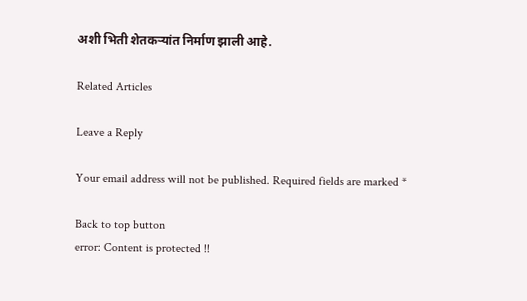अशी भिती शेतकऱ्यांत निर्माण झाली आहे.

Related Articles

Leave a Reply

Your email address will not be published. Required fields are marked *

Back to top button
error: Content is protected !!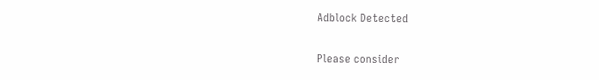Adblock Detected

Please consider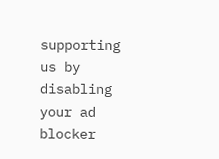supporting us by disabling your ad blocker